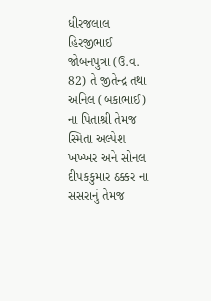ધીરજલાલ હિરજીભાઈ જોબનપુત્રા (ઉ.વ. 82) તે જીતેન્દ્ર તથા અનિલ (બકાભાઈ) ના પિતાશ્રી તેમજ સ્મિતા અલ્પેશ ખખ્ખર અને સોનલ દીપકકુમાર ઠક્કર ના સસરાનું તેમજ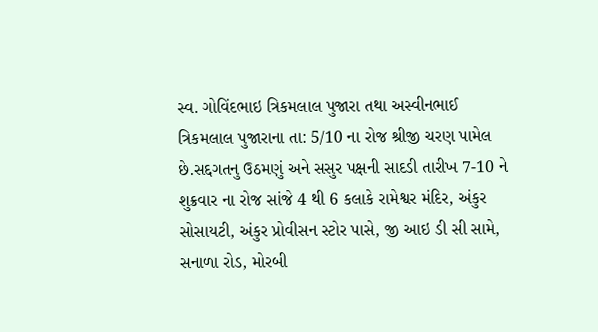સ્વ. ગોવિંદભાઇ ત્રિકમલાલ પુજારા તથા અસ્વીનભાઈ ત્રિકમલાલ પુજારાના તા: 5/10 ના રોજ શ્રીજી ચરણ પામેલ છે.સદ્દગતનુ ઉઠમણું અને સસુર પક્ષની સાદડી તારીખ 7-10 ને શુક્રવાર ના રોજ સાંજે 4 થી 6 કલાકે રામેશ્વર મંદિર, અંકુર સોસાયટી, અંકુર પ્રોવીસન સ્ટોર પાસે, જી આઇ ડી સી સામે, સનાળા રોડ, મોરબી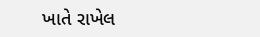ખાતે રાખેલ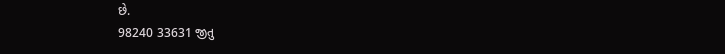છે.
98240 33631 જીતુ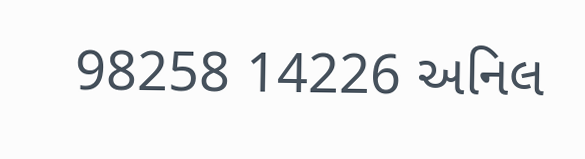98258 14226 અનિલ